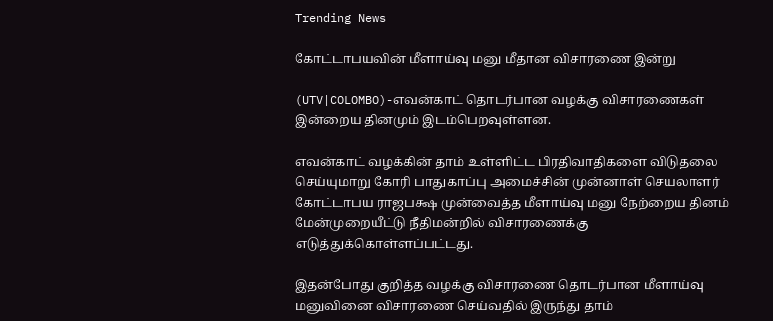Trending News

கோட்டாபயவின் மீளாய்வு மனு மீதான விசாரணை இன்று

(UTV|COLOMBO)-எவன்காட் தொடர்பான வழக்கு விசாரணைகள் இன்றைய தினமும் இடம்பெறவுள்ளன.

எவன்காட் வழக்கின் தாம் உள்ளிட்ட பிரதிவாதிகளை விடுதலை செய்யுமாறு கோரி பாதுகாப்பு அமைச்சின் முன்னாள் செயலாளர் கோட்டாபய ராஜபக்ஷ முன்வைத்த மீளாய்வு மனு நேற்றைய தினம் மேன்முறையீட்டு நீதிமன்றில் விசாரணைக்கு எடுத்துக்கொள்ளப்பட்டது.

இதன்போது குறித்த வழக்கு விசாரணை தொடர்பான மீளாய்வு மனுவினை விசாரணை செய்வதில் இருந்து தாம்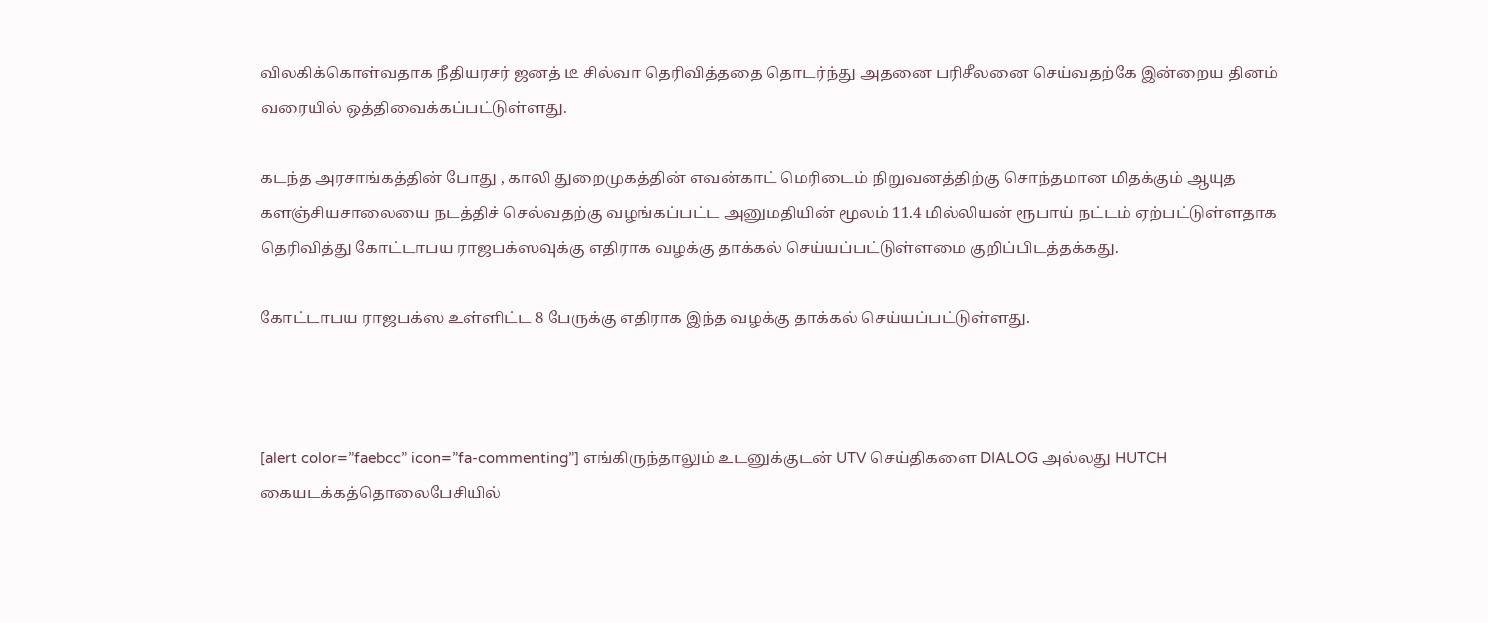விலகிக்கொள்வதாக நீதியரசர் ஜனத் டீ சில்வா தெரிவித்ததை தொடர்ந்து அதனை பரிசீலனை செய்வதற்கே இன்றைய தினம் வரையில் ஒத்திவைக்கப்பட்டுள்ளது.

கடந்த அரசாங்கத்தின் போது , காலி துறைமுகத்தின் எவன்காட் மெரிடைம் நிறுவனத்திற்கு சொந்தமான மிதக்கும் ஆயுத களஞ்சியசாலையை நடத்திச் செல்வதற்கு வழங்கப்பட்ட அனுமதியின் மூலம் 11.4 மில்லியன் ரூபாய் நட்டம் ஏற்பட்டுள்ளதாக தெரிவித்து கோட்டாபய ராஜபக்ஸவுக்கு எதிராக வழக்கு தாக்கல் செய்யப்பட்டுள்ளமை குறிப்பிடத்தக்கது.

கோட்டாபய ராஜபக்ஸ உள்ளிட்ட 8 பேருக்கு எதிராக இந்த வழக்கு தாக்கல் செய்யப்பட்டுள்ளது.



[alert color=”faebcc” icon=”fa-commenting”] எங்கிருந்தாலும் உடனுக்குடன் UTV செய்திகளை DIALOG அல்லது HUTCH கையடக்கத்தொலைபேசியில்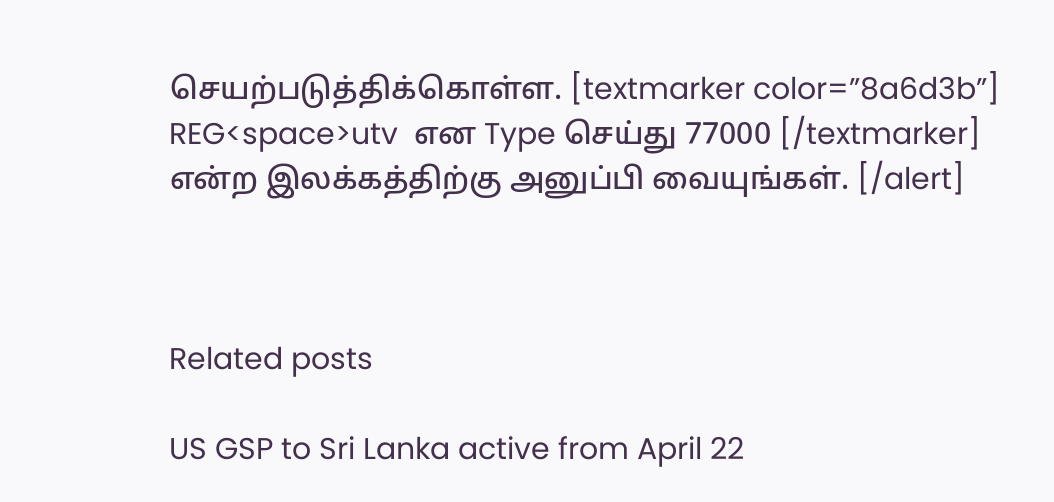செயற்படுத்திக்கொள்ள. [textmarker color=”8a6d3b”] REG<space>utv  என Type செய்து 77000 [/textmarker]   என்ற இலக்கத்திற்கு அனுப்பி வையுங்கள். [/alert]



Related posts

US GSP to Sri Lanka active from April 22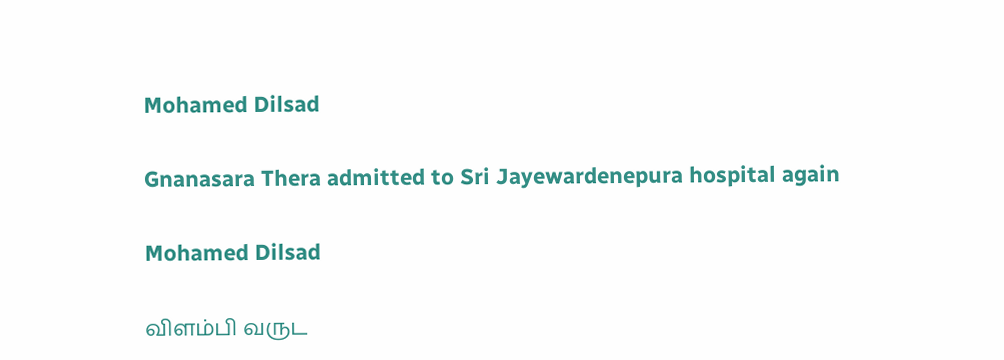Mohamed Dilsad

Gnanasara Thera admitted to Sri Jayewardenepura hospital again

Mohamed Dilsad

விளம்பி வருட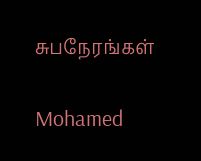சுபநேரங்கள்

Mohamed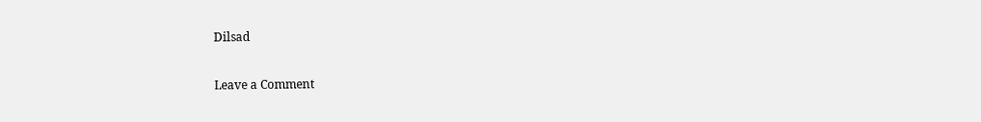Dilsad

Leave a Comment